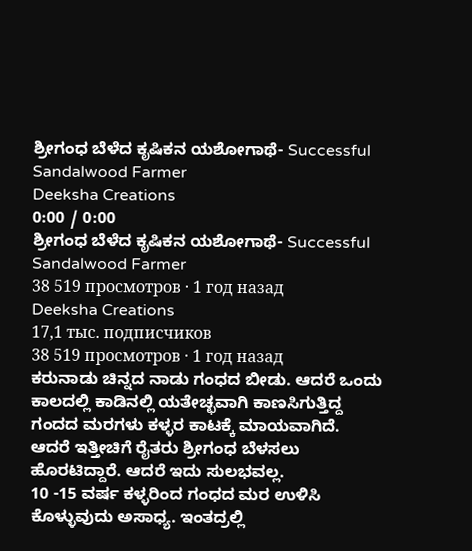ಶ್ರೀಗಂಧ ಬೆಳೆದ ಕೃಷಿಕನ ಯಶೋಗಾಥೆ- Successful Sandalwood Farmer
Deeksha Creations
0:00 / 0:00
ಶ್ರೀಗಂಧ ಬೆಳೆದ ಕೃಷಿಕನ ಯಶೋಗಾಥೆ- Successful Sandalwood Farmer
38 519 просмотров · 1 год назад
Deeksha Creations
17,1 тыс. подписчиков
38 519 просмотров · 1 год назад
ಕರುನಾಡು ಚಿನ್ನದ ನಾಡು ಗಂಧದ ಬೀಡು. ಆದರೆ ಒಂದು ಕಾಲದಲ್ಲಿ ಕಾಡಿನಲ್ಲಿ ಯತೇಚ್ಛವಾಗಿ ಕಾಣಸಿಗುತ್ತಿದ್ದ ಗಂದದ ಮರಗಳು ಕಳ್ಳರ ಕಾಟಕ್ಕೆ ಮಾಯವಾಗಿದೆ.
ಆದರೆ ಇತ್ತೀಚಿಗೆ ರೈತರು ಶ್ರೀಗಂಧ ಬೆಳಸಲು ಹೊರಟಿದ್ದಾರೆ. ಆದರೆ ಇದು ಸುಲಭವಲ್ಲ.
10 -15 ವರ್ಷ ಕಳ್ಳರಿಂದ ಗಂಧದ ಮರ ಉಳಿಸಿ ಕೊಳ್ಳುವುದು ಅಸಾಧ್ಯ. ಇಂತದ್ರಲ್ಲಿ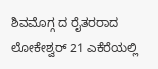ಶಿವಮೊಗ್ಗ ದ ರೈತರರಾದ ಲೋಕೇಶ್ವರ್ 21 ಎಕೆರೆಯಲ್ಲಿ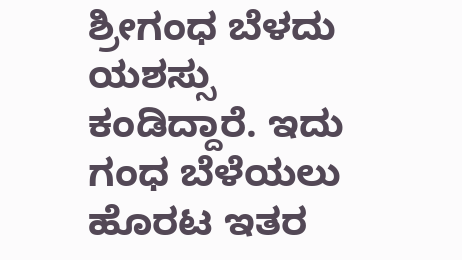ಶ್ರೀಗಂಧ ಬೆಳದು ಯಶಸ್ಸು ಕಂಡಿದ್ದಾರೆ. ಇದು ಗಂಧ ಬೆಳೆಯಲು ಹೊರಟ ಇತರ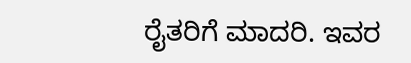ರೈತರಿಗೆ ಮಾದರಿ. ಇವರ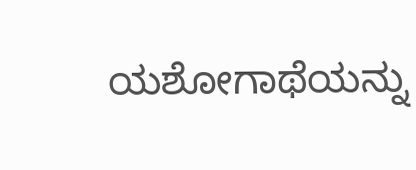ಯಶೋಗಾಥೆಯನ್ನು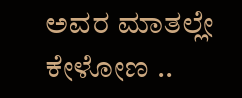ಅವರ ಮಾತಲ್ಲೇ ಕೇಳೋಣ ..